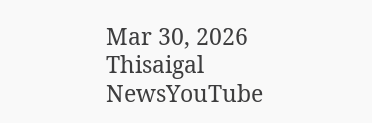Mar 30, 2026
Thisaigal NewsYouTube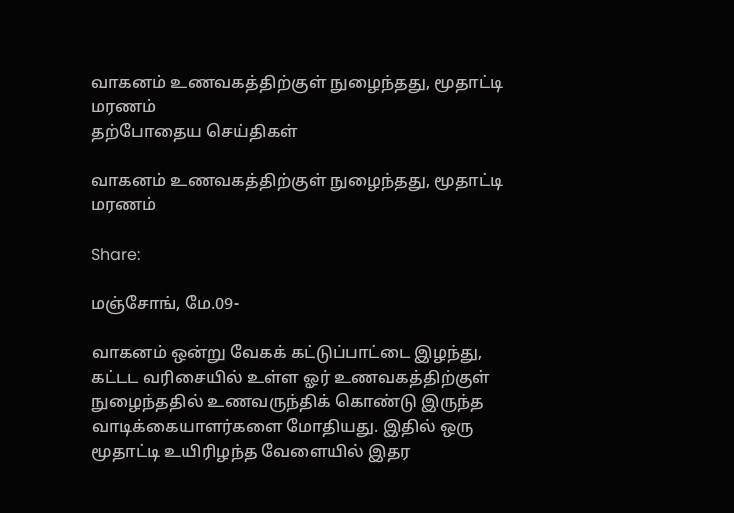வாகனம் உணவகத்திற்குள் நுழைந்தது, மூதாட்டி மரணம்
தற்போதைய செய்திகள்

வாகனம் உணவகத்திற்குள் நுழைந்தது, மூதாட்டி மரணம்

Share:

மஞ்சோங், மே.09-

வாகனம் ஒன்று வேகக் கட்டுப்பாட்டை இழந்து, கட்டட வரிசையில் உள்ள ஓர் உணவகத்திற்குள் நுழைந்ததில் உணவருந்திக் கொண்டு இருந்த வாடிக்கையாளர்களை மோதியது. இதில் ஒரு மூதாட்டி உயிரிழந்த வேளையில் இதர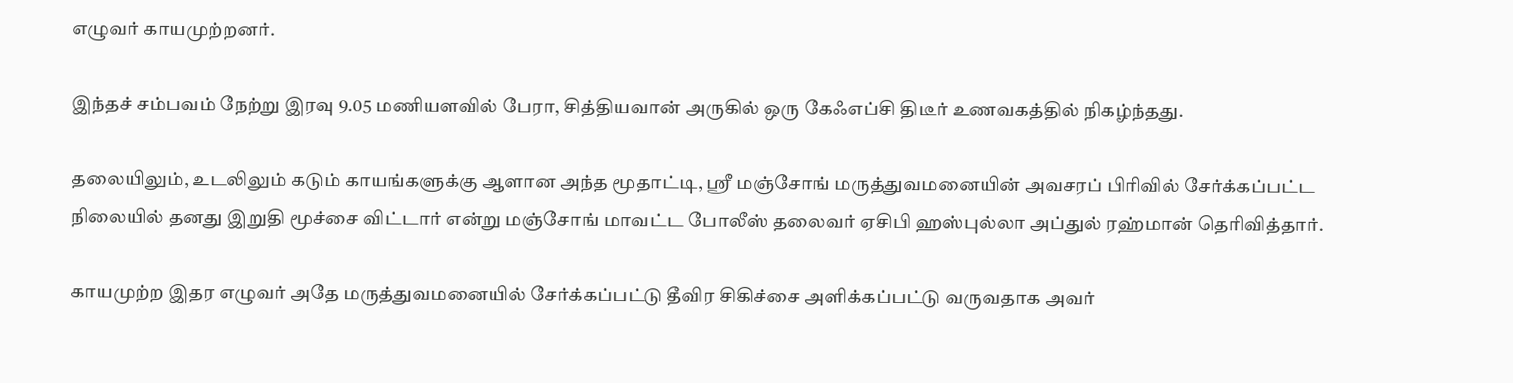எழுவர் காயமுற்றனர்.

இந்தச் சம்பவம் நேற்று இரவு 9.05 மணியளவில் பேரா, சித்தியவான் அருகில் ஒரு கேஃஎப்சி திடீர் உணவகத்தில் நிகழ்ந்தது.

தலையிலும், உடலிலும் கடும் காயங்களுக்கு ஆளான அந்த மூதாட்டி, ஶ்ரீ மஞ்சோங் மருத்துவமனையின் அவசரப் பிரிவில் சேர்க்கப்பட்ட நிலையில் தனது இறுதி மூச்சை விட்டார் என்று மஞ்சோங் மாவட்ட போலீஸ் தலைவர் ஏசிபி ஹஸ்புல்லா அப்துல் ரஹ்மான் தெரிவித்தார்.

காயமுற்ற இதர எழுவர் அதே மருத்துவமனையில் சேர்க்கப்பட்டு தீவிர சிகிச்சை அளிக்கப்பட்டு வருவதாக அவர்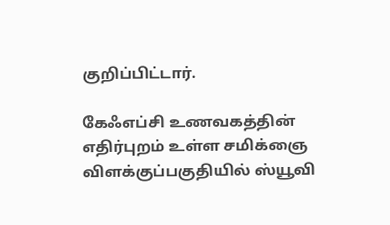குறிப்பிட்டார்.

கேஃஎப்சி உணவகத்தின் எதிர்புறம் உள்ள சமிக்ஞை விளக்குப்பகுதியில் ஸ்யூவி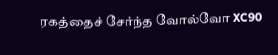ரகத்தைச் சேர்ந்த வோல்வோ XC90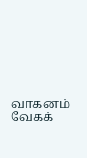வாகனம் வேகக்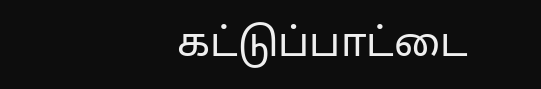கட்டுப்பாட்டை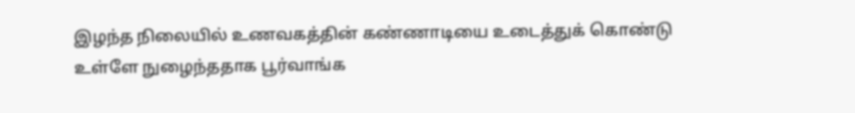இழந்த நிலையில் உணவகத்தின் கண்ணாடியை உடைத்துக் கொண்டு உள்ளே நுழைந்ததாக பூர்வாங்க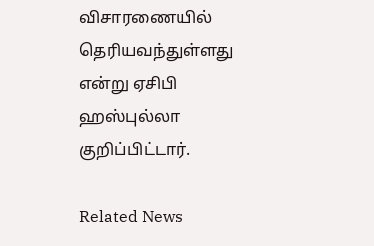விசாரணையில் தெரியவந்துள்ளது என்று ஏசிபி ஹஸ்புல்லா குறிப்பிட்டார்.

Related News